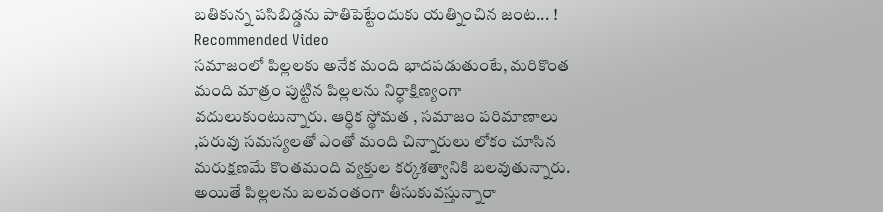బతికున్న పసిబిడ్డను పాతిపెట్టేందుకు యత్నించిన జంట... !
Recommended Video
సమాజంలో పిల్లలకు అనేక మంది భాదపడుతుంటే, మరికొంత మంది మాత్రం పుట్టిన పిల్లలను నిర్ధాక్షిణ్యంగా వదులుకుంటున్నారు. ఆర్ధిక స్థోమత , సమాజం పరిమాణాలు ,పరువు సమస్యలతో ఎంతో మంది చిన్నారులు లోకం చూసిన మరుక్షణమే కొంతమంది వ్యక్తుల కర్కశత్వానికి బలవుతున్నారు. అయితే పిల్లలను బలవంతంగా తీసుకువస్తున్నారా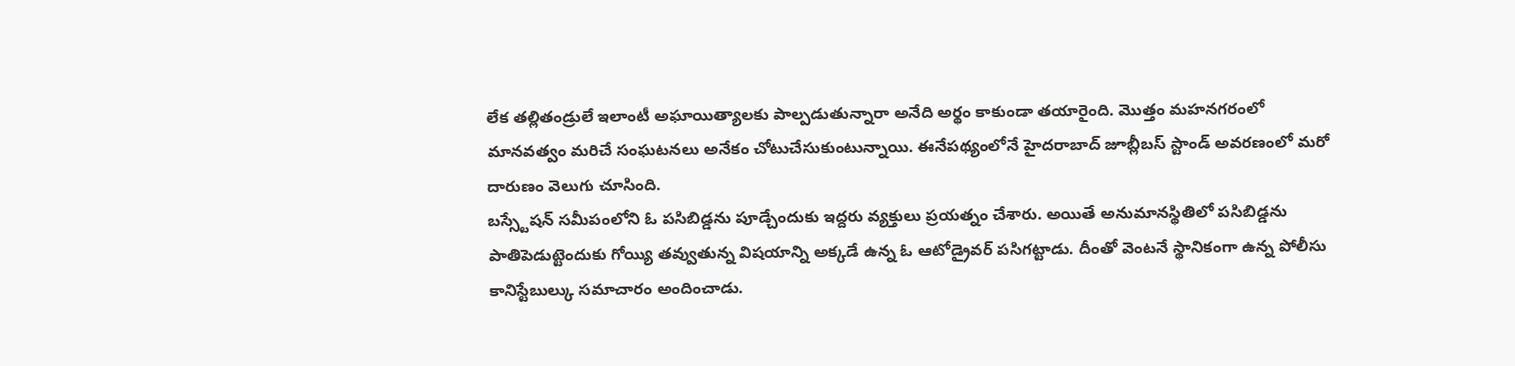లేక తల్లితండ్రులే ఇలాంటీ అఘాయిత్యాలకు పాల్పడుతున్నారా అనేది అర్థం కాకుండా తయారైంది. మొత్తం మహనగరంలో మానవత్వం మరిచే సంఘటనలు అనేకం చోటుచేసుకుంటున్నాయి. ఈనేపథ్యంలోనే హైదరాబాద్ జూబ్లీబస్ స్టాండ్ అవరణంలో మరో దారుణం వెలుగు చూసింది.
బస్స్టేషన్ సమీపంలోని ఓ పసిబిడ్డను పూడ్చేందుకు ఇద్దరు వ్యక్తులు ప్రయత్నం చేశారు. అయితే అనుమానస్థితిలో పసిబిడ్డను పాతిపెడుట్టెందుకు గోయ్యి తవ్వుతున్న విషయాన్ని అక్కడే ఉన్న ఓ ఆటోడ్రైవర్ పసిగట్టాడు. దీంతో వెంటనే స్థానికంగా ఉన్న పోలీసు కానిస్టేబుల్కు సమాచారం అందించాడు.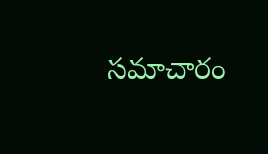సమాచారం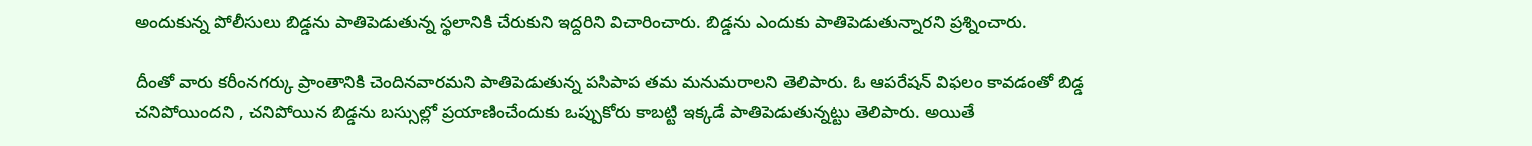అందుకున్న పోలీసులు బిడ్డను పాతిపెడుతున్న స్థలానికి చేరుకుని ఇద్దరిని విచారించారు. బిడ్డను ఎందుకు పాతిపెడుతున్నారని ప్రశ్నించారు.

దీంతో వారు కరీంనగర్కు ప్రాంతానికి చెందినవారమని పాతిపెడుతున్న పసిపాప తమ మనుమరాలని తెలిపారు. ఓ ఆపరేషన్ విఫలం కావడంతో బిడ్డ చనిపోయిందని , చనిపోయిన బిడ్డను బస్సుల్లో ప్రయాణించేందుకు ఒప్పుకోరు కాబట్టి ఇక్కడే పాతిపెడుతున్నట్టు తెలిపారు. అయితే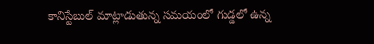కానిస్టేబుల్ మాట్లాడుతున్న సమయంలో గుడ్డలో ఉన్న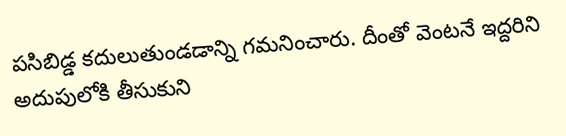పసిబిడ్డ కదులుతుండడాన్ని గమనించారు. దీంతో వెంటనే ఇద్దరిని అదుపులోకి తీసుకుని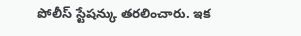పోలీస్ స్టేషన్కు తరలించారు. ఇక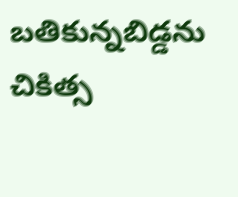బతికున్నబిడ్డను చికిత్స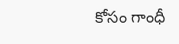కోసం గాంధీ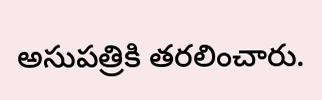అసుపత్రికి తరలించారు.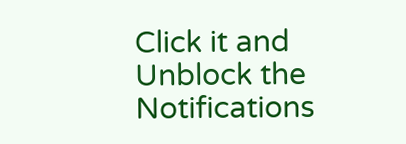Click it and Unblock the Notifications